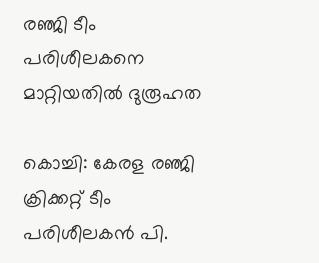രഞ്ജി ടീം പരിശീലകനെ  മാറ്റിയതില്‍ ദുരൂഹത

കൊച്ചി: കേരള രഞ്ജി ക്രിക്കറ്റ് ടീം പരിശീലകന്‍ പി.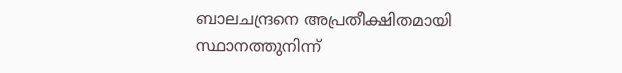ബാലചന്ദ്രനെ അപ്രതീക്ഷിതമായി സ്ഥാനത്തുനിന്ന്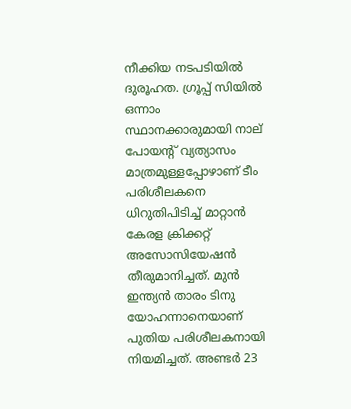നീക്കിയ നടപടിയില്‍ ദുരൂഹത. ഗ്രൂപ്പ് സിയില്‍ ഒന്നാം സ്ഥാനക്കാരുമായി നാല് പോയന്‍റ് വ്യത്യാസം മാത്രമുള്ളപ്പോഴാണ് ടീം പരിശീലകനെ ധിറുതിപിടിച്ച് മാറ്റാന്‍ കേരള ക്രിക്കറ്റ് അസോസിയേഷന്‍ തീരുമാനിച്ചത്. മുന്‍ ഇന്ത്യന്‍ താരം ടിനു യോഹന്നാനെയാണ് പുതിയ പരിശീലകനായി നിയമിച്ചത്. അണ്ടര്‍ 23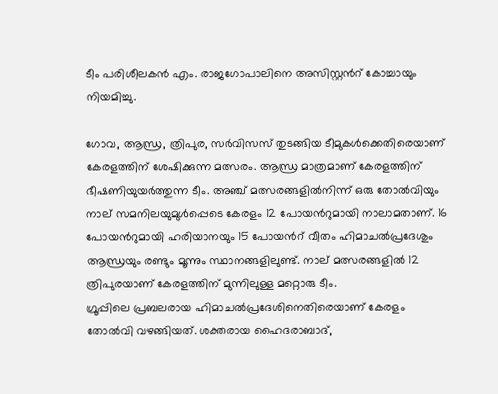ടീം പരിശീലകന്‍ എം. രാജഗോപാലിനെ അസിസ്റ്റന്‍റ് കോച്ചായും നിയമിച്ചു.

ഗോവ, ആന്ധ്ര, ത്രിപുര, സര്‍വിസസ് തുടങ്ങിയ ടീമുകള്‍ക്കെതിരെയാണ് കേരളത്തിന് ശേഷിക്കുന്ന മത്സരം. ആന്ധ്ര മാത്രമാണ് കേരളത്തിന് ഭീഷണിയുയര്‍ത്തുന്ന ടീം. അഞ്ച് മത്സരങ്ങളില്‍നിന്ന് ഒരു തോല്‍വിയും നാല് സമനിലയുമുള്‍പ്പെടെ കേരളം 12 പോയന്‍റുമായി നാലാമതാണ്. 16 പോയന്‍റുമായി ഹരിയാനയും 15 പോയന്‍റ് വീതം ഹിമാചല്‍പ്രദേശും ആന്ധ്രയും രണ്ടും മൂന്നും സ്ഥാനങ്ങളിലുണ്ട്. നാല് മത്സരങ്ങളില്‍ 12 ത്രിപുരയാണ് കേരളത്തിന് മുന്നിലുള്ള മറ്റൊരു ടീം.
ഗ്രൂപ്പിലെ പ്രബലരായ ഹിമാചല്‍പ്രദേശിനെതിരെയാണ് കേരളം തോല്‍വി വഴങ്ങിയത്. ശക്തരായ ഹൈദരാബാദ്,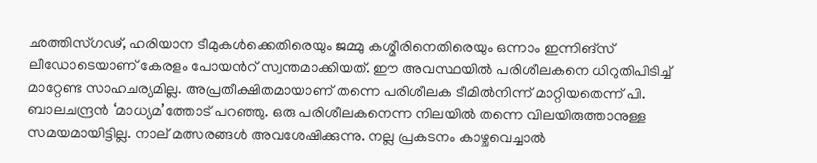ഛത്തിസ്ഗഢ്, ഹരിയാന ടീമുകള്‍ക്കെതിരെയും ജമ്മു കശ്മീരിനെതിരെയും ഒന്നാം ഇന്നിങ്സ് ലീഡോടെയാണ് കേരളം പോയന്‍റ് സ്വന്തമാക്കിയത്. ഈ അവസ്ഥയില്‍ പരിശീലകനെ ധിറുതിപിടിച്ച് മാറ്റേണ്ട സാഹചര്യമില്ല. അപ്രതീക്ഷിതമായാണ് തന്നെ പരിശീലക ടീമില്‍നിന്ന് മാറ്റിയതെന്ന് പി. ബാലചന്ദ്രന്‍ ‘മാധ്യമ’ത്തോട് പറഞ്ഞു. ഒരു പരിശീലകനെന്ന നിലയില്‍ തന്നെ വിലയിരുത്താനുള്ള സമയമായിട്ടില്ല. നാല് മത്സരങ്ങള്‍ അവശേഷിക്കുന്നു. നല്ല പ്രകടനം കാഴ്ചവെച്ചാല്‍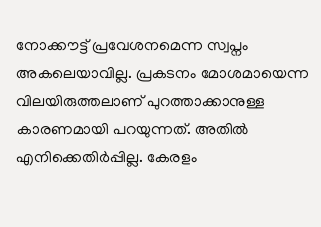നോക്കൗട്ട് പ്രവേശനമെന്ന സ്വപ്നം അകലെയാവില്ല. പ്രകടനം മോശമായെന്ന വിലയിരുത്തലാണ് പുറത്താക്കാനുള്ള കാരണമായി പറയുന്നത്. അതില്‍ എനിക്കെതിര്‍പ്പില്ല. കേരളം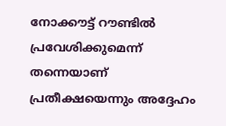നോക്കൗട്ട് റൗണ്ടില്‍ പ്രവേശിക്കുമെന്ന് തന്നെയാണ് പ്രതീക്ഷയെന്നും അദ്ദേഹം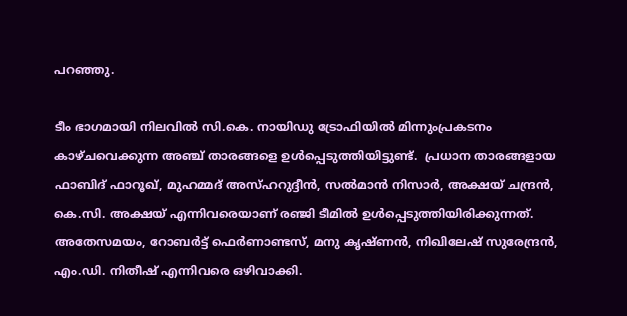പറഞ്ഞു.

ടീം ഭാഗമായി നിലവില്‍ സി.കെ. നായിഡു ട്രോഫിയില്‍ മിന്നുംപ്രകടനം കാഴ്ചവെക്കുന്ന അഞ്ച് താരങ്ങളെ ഉള്‍പ്പെടുത്തിയിട്ടുണ്ട്.  പ്രധാന താരങ്ങളായ ഫാബിദ് ഫാറൂഖ്, മുഹമ്മദ് അസ്ഹറുദ്ദീന്‍, സല്‍മാന്‍ നിസാര്‍, അക്ഷയ് ചന്ദ്രന്‍, കെ.സി. അക്ഷയ് എന്നിവരെയാണ് രഞ്ജി ടീമില്‍ ഉള്‍പ്പെടുത്തിയിരിക്കുന്നത്. അതേസമയം, റോബര്‍ട്ട് ഫെര്‍ണാണ്ടസ്, മനു കൃഷ്ണന്‍, നിഖിലേഷ് സുരേന്ദ്രന്‍, എം.ഡി. നിതീഷ് എന്നിവരെ ഒഴിവാക്കി.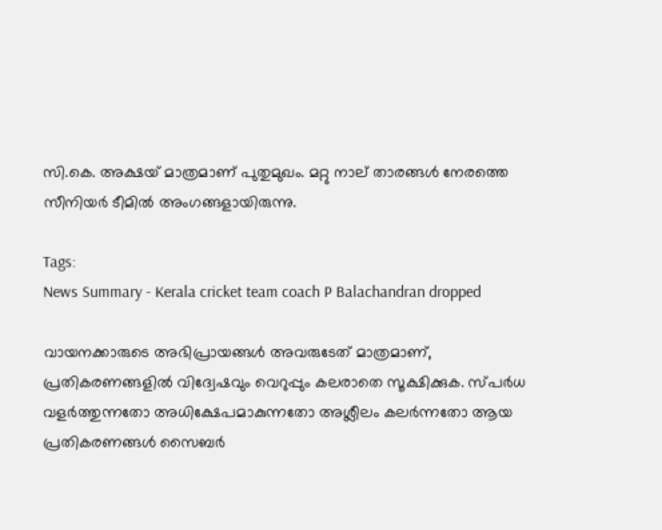സി.കെ. അക്ഷയ് മാത്രമാണ് പുതുമുഖം. മറ്റു നാല് താരങ്ങള്‍ നേരത്തെ സീനിയര്‍ ടീമില്‍ അംഗങ്ങളായിരുന്നു.

Tags:
News Summary - Kerala cricket team coach P Balachandran dropped

വായനക്കാരുടെ അഭിപ്രായങ്ങള്‍ അവരുടേത് മാത്രമാണ്, പ്രതികരണങ്ങളിൽ വിദ്വേഷവും വെറുപ്പും കലരാതെ സൂക്ഷിക്കുക. സ്പർധ വളർത്തുന്നതോ അധിക്ഷേപമാകുന്നതോ അശ്ലീലം കലർന്നതോ ആയ പ്രതികരണങ്ങൾ സൈബർ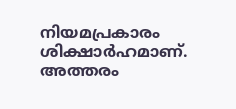നിയമപ്രകാരം ശിക്ഷാർഹമാണ്. അത്തരം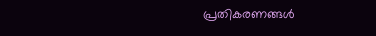പ്രതികരണങ്ങൾ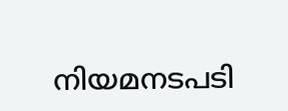നിയമനടപടി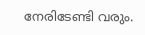നേരിടേണ്ടി വരും.